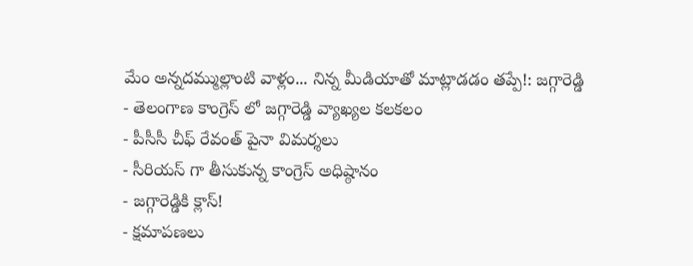మేం అన్నదమ్ముల్లాంటి వాళ్లం... నిన్న మీడియాతో మాట్లాడడం తప్పే!: జగ్గారెడ్డి
- తెలంగాణ కాంగ్రెస్ లో జగ్గారెడ్డి వ్యాఖ్యల కలకలం
- పీసీసీ చీఫ్ రేవంత్ పైనా విమర్శలు
- సీరియస్ గా తీసుకున్న కాంగ్రెస్ అధిష్ఠానం
- జగ్గారెడ్డికి క్లాస్!
- క్షమాపణలు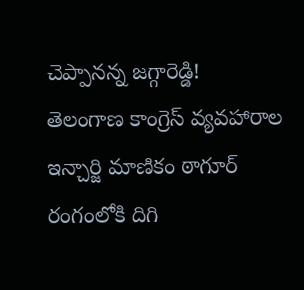చెప్పానన్న జగ్గారెడ్డి!
తెలంగాణ కాంగ్రెస్ వ్యవహారాల ఇన్చార్జి మాణికం ఠాగూర్ రంగంలోకి దిగి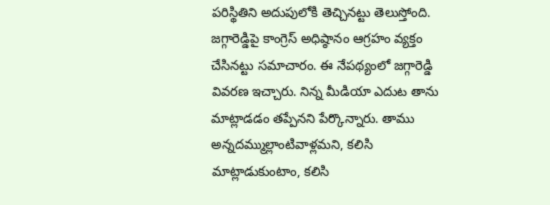పరిస్థితిని అదుపులోకి తెచ్చినట్టు తెలుస్తోంది. జగ్గారెడ్డిపై కాంగ్రెస్ అధిష్ఠానం ఆగ్రహం వ్యక్తం చేసినట్టు సమాచారం. ఈ నేపథ్యంలో జగ్గారెడ్డి వివరణ ఇచ్చారు. నిన్న మీడియా ఎదుట తాను మాట్లాడడం తప్పేనని పేర్కొన్నారు. తాము అన్నదమ్ముల్లాంటివాళ్లమని, కలిసి మాట్లాడుకుంటాం, కలిసి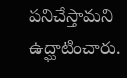పనిచేస్తామని ఉద్ఘాటించారు.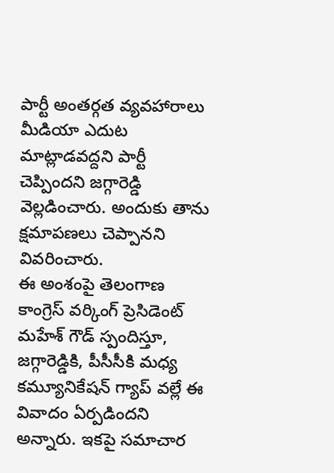పార్టీ అంతర్గత వ్యవహారాలు మీడియా ఎదుట మాట్లాడవద్దని పార్టీ చెప్పిందని జగ్గారెడ్డి వెల్లడించారు. అందుకు తాను క్షమాపణలు చెప్పానని వివరించారు.
ఈ అంశంపై తెలంగాణ కాంగ్రెస్ వర్కింగ్ ప్రెసిడెంట్ మహేశ్ గౌడ్ స్పందిస్తూ, జగ్గారెడ్డికి, పీసీసీకి మధ్య కమ్యూనికేషన్ గ్యాప్ వల్లే ఈ వివాదం ఏర్పడిందని అన్నారు. ఇకపై సమాచార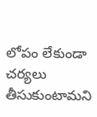లోపం లేకుండా చర్యలు తీసుకుంటామని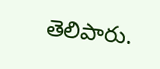తెలిపారు.